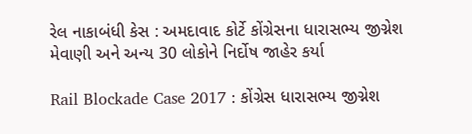રેલ નાકાબંધી કેસ : અમદાવાદ કોર્ટે કોંગ્રેસના ધારાસભ્ય જીગ્નેશ મેવાણી અને અન્ય 30 લોકોને નિર્દોષ જાહેર કર્યા

Rail Blockade Case 2017 : કોંગ્રેસ ધારાસભ્ય જીગ્નેશ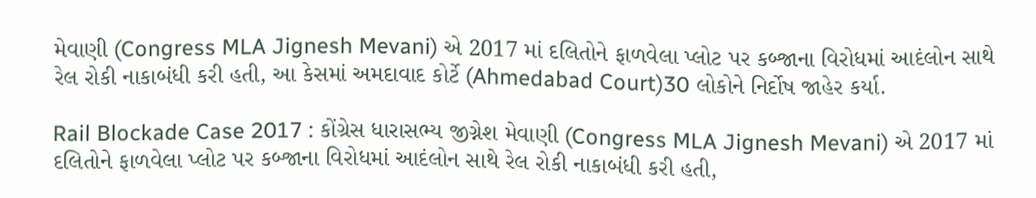મેવાણી (Congress MLA Jignesh Mevani) એ 2017 માં દલિતોને ફાળવેલા પ્લોટ પર કબ્જાના વિરોધમાં આદંલોન સાથે રેલ રોકી નાકાબંધી કરી હતી, આ કેસમાં અમદાવાદ કોર્ટે (Ahmedabad Court)30 લોકોને નિર્દોષ જાહેર કર્યા.

Rail Blockade Case 2017 : કોંગ્રેસ ધારાસભ્ય જીગ્નેશ મેવાણી (Congress MLA Jignesh Mevani) એ 2017 માં દલિતોને ફાળવેલા પ્લોટ પર કબ્જાના વિરોધમાં આદંલોન સાથે રેલ રોકી નાકાબંધી કરી હતી,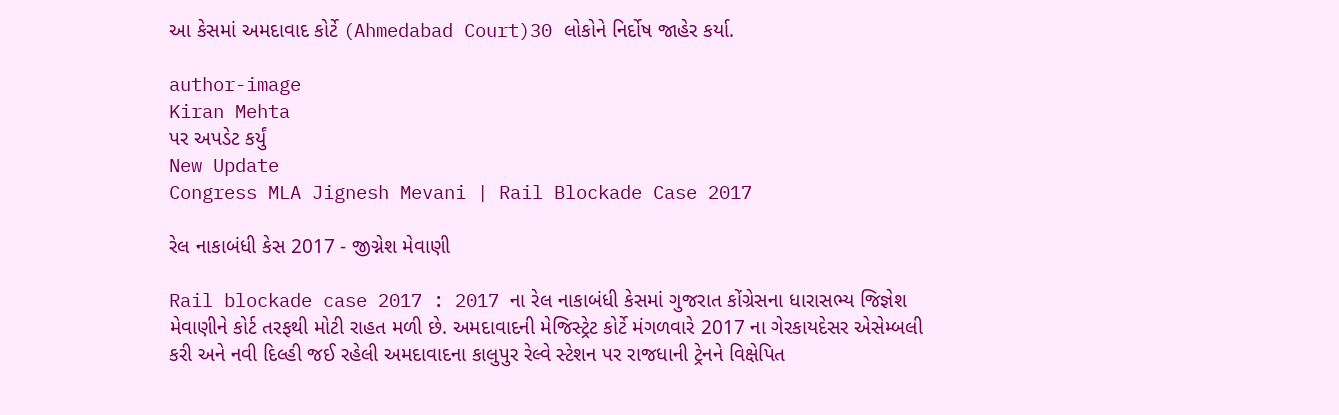આ કેસમાં અમદાવાદ કોર્ટે (Ahmedabad Court)30 લોકોને નિર્દોષ જાહેર કર્યા.

author-image
Kiran Mehta
પર અપડેટ કર્યું
New Update
Congress MLA Jignesh Mevani | Rail Blockade Case 2017

રેલ નાકાબંધી કેસ 2017 - જીગ્નેશ મેવાણી

Rail blockade case 2017 : 2017 ના રેલ નાકાબંધી કેસમાં ગુજરાત કોંગ્રેસના ધારાસભ્ય જિજ્ઞેશ મેવાણીને કોર્ટ તરફથી મોટી રાહત મળી છે. અમદાવાદની મેજિસ્ટ્રેટ કોર્ટે મંગળવારે 2017 ના ગેરકાયદેસર એસેમ્બલી કરી અને નવી દિલ્હી જઈ રહેલી અમદાવાદના કાલુપુર રેલ્વે સ્ટેશન પર રાજધાની ટ્રેનને વિક્ષેપિત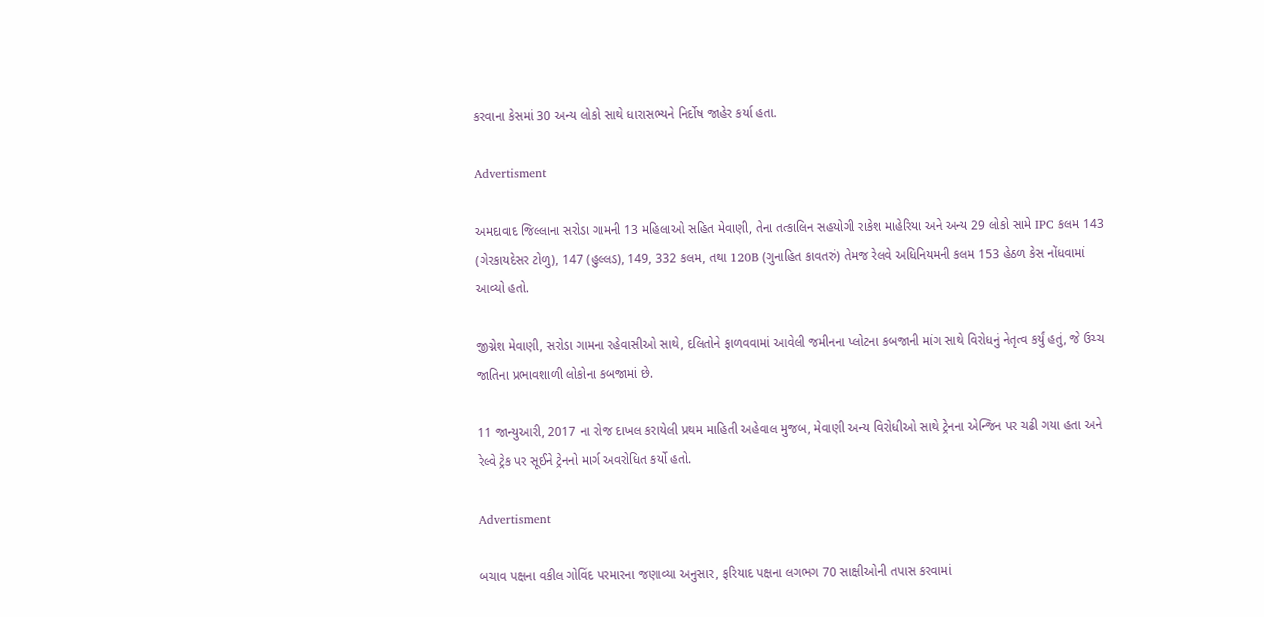કરવાના કેસમાં 30 અન્ય લોકો સાથે ધારાસભ્યને નિર્દોષ જાહેર કર્યા હતા.

Advertisment

અમદાવાદ જિલ્લાના સરોડા ગામની 13 મહિલાઓ સહિત મેવાણી, તેના તત્કાલિન સહયોગી રાકેશ માહેરિયા અને અન્ય 29 લોકો સામે IPC કલમ 143 (ગેરકાયદેસર ટોળુ), 147 (હુલ્લડ), 149, 332 કલમ, તથા 120B (ગુનાહિત કાવતરું) તેમજ રેલવે અધિનિયમની કલમ 153 હેઠળ કેસ નોંધવામાં આવ્યો હતો.

જીગ્નેશ મેવાણી, સરોડા ગામના રહેવાસીઓ સાથે, દલિતોને ફાળવવામાં આવેલી જમીનના પ્લોટના કબજાની માંગ સાથે વિરોધનું નેતૃત્વ કર્યું હતું, જે ઉચ્ચ જાતિના પ્રભાવશાળી લોકોના કબજામાં છે.

11 જાન્યુઆરી, 2017 ના રોજ દાખલ કરાયેલી પ્રથમ માહિતી અહેવાલ મુજબ, મેવાણી અન્ય વિરોધીઓ સાથે ટ્રેનના એન્જિન પર ચઢી ગયા હતા અને રેલ્વે ટ્રેક પર સૂઈને ટ્રેનનો માર્ગ અવરોધિત કર્યો હતો.

Advertisment

બચાવ પક્ષના વકીલ ગોવિંદ પરમારના જણાવ્યા અનુસાર, ફરિયાદ પક્ષના લગભગ 70 સાક્ષીઓની તપાસ કરવામાં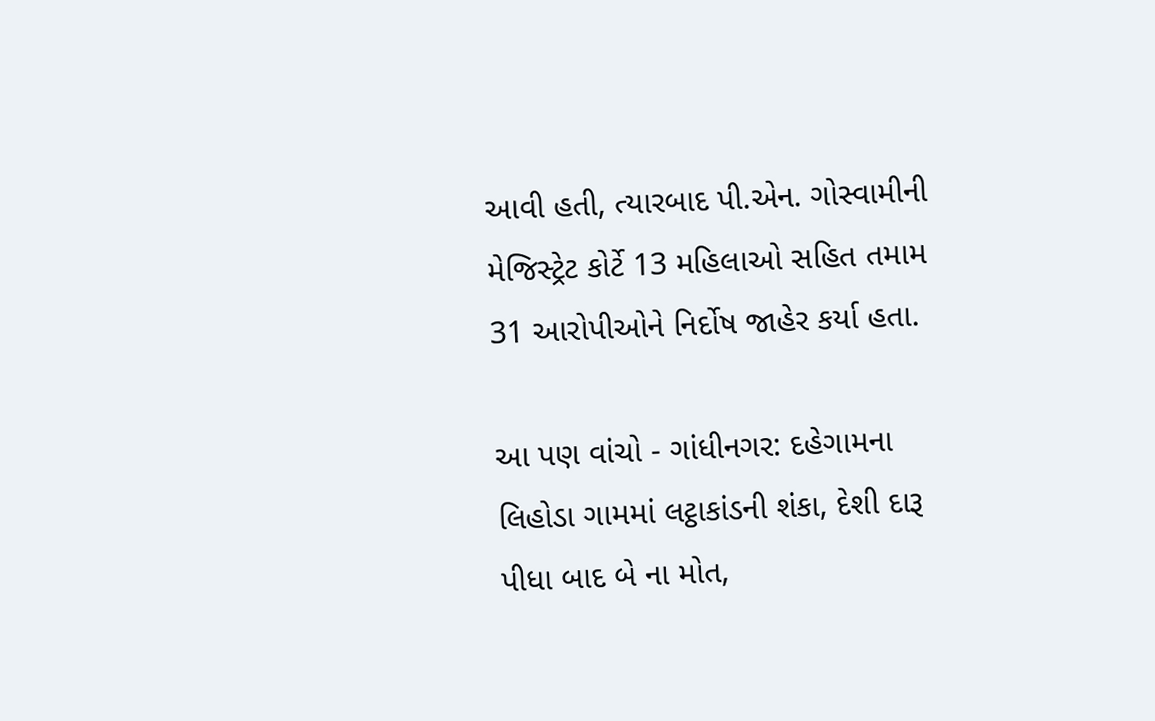આવી હતી, ત્યારબાદ પી.એન. ગોસ્વામીની મેજિસ્ટ્રેટ કોર્ટે 13 મહિલાઓ સહિત તમામ 31 આરોપીઓને નિર્દોષ જાહેર કર્યા હતા.

આ પણ વાંચો - ગાંધીનગર: દહેગામના લિહોડા ગામમાં લટ્ઠાકાંડની શંકા, દેશી દારૂ પીધા બાદ બે ના મોત,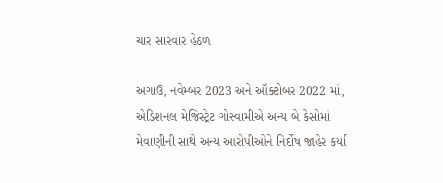ચાર સારવાર હેઠળ

અગાઉ, નવેમ્બર 2023 અને ઑક્ટોબર 2022 માં, એડિશનલ મેજિસ્ટ્રેટ ગોસ્વામીએ અન્ય બે કેસોમાં મેવાણીની સાથે અન્ય આરોપીઓને નિર્દોષ જાહેર કર્યા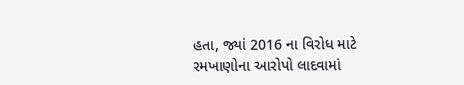હતા, જ્યાં 2016 ના વિરોધ માટે રમખાણોના આરોપો લાદવામાં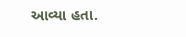આવ્યા હતા.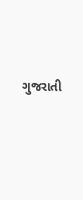ગુજરાતી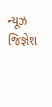ન્યૂઝ જિજ્ઞેશ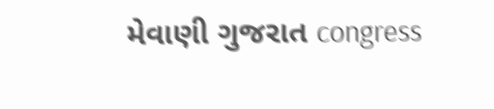મેવાણી ગુજરાત congress